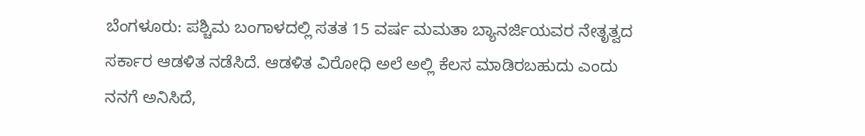ಬೆಂಗಳೂರು: ಪಶ್ಚಿಮ ಬಂಗಾಳದಲ್ಲಿ ಸತತ 15 ವರ್ಷ ಮಮತಾ ಬ್ಯಾನರ್ಜಿಯವರ ನೇತೃತ್ವದ ಸರ್ಕಾರ ಆಡಳಿತ ನಡೆಸಿದೆ. ಆಡಳಿತ ವಿರೋಧಿ ಅಲೆ ಅಲ್ಲಿ ಕೆಲಸ ಮಾಡಿರಬಹುದು ಎಂದು ನನಗೆ ಅನಿಸಿದೆ,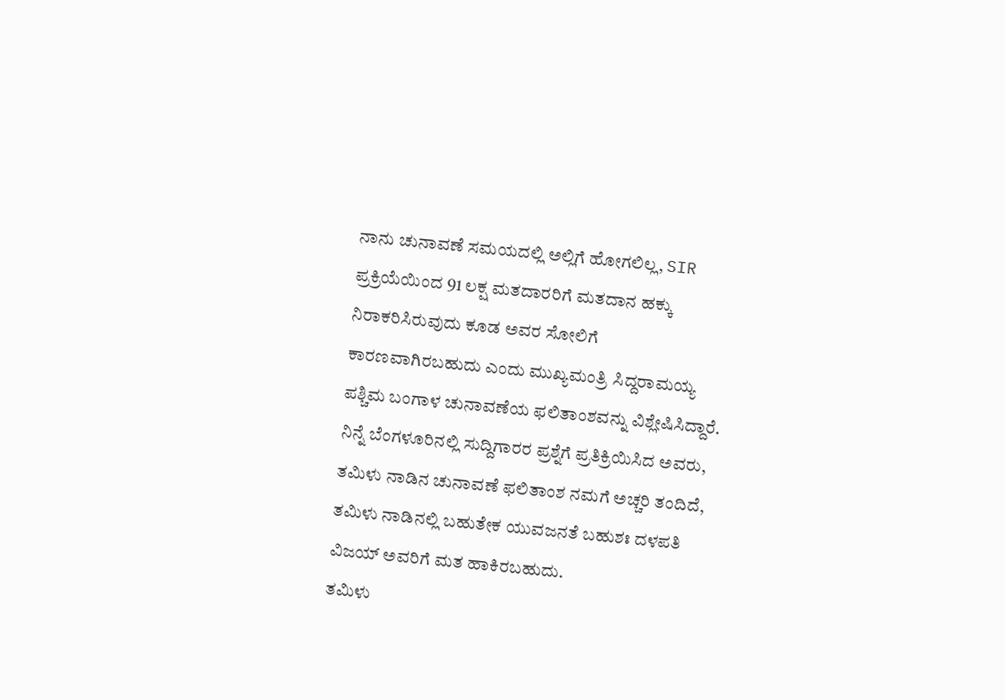ನಾನು ಚುನಾವಣೆ ಸಮಯದಲ್ಲಿ ಅಲ್ಲಿಗೆ ಹೋಗಲಿಲ್ಲ, SIR ಪ್ರಕ್ರಿಯೆಯಿಂದ 91 ಲಕ್ಷ ಮತದಾರರಿಗೆ ಮತದಾನ ಹಕ್ಕು ನಿರಾಕರಿಸಿರುವುದು ಕೂಡ ಅವರ ಸೋಲಿಗೆ ಕಾರಣವಾಗಿರಬಹುದು ಎಂದು ಮುಖ್ಯಮಂತ್ರಿ ಸಿದ್ದರಾಮಯ್ಯ ಪಶ್ಚಿಮ ಬಂಗಾಳ ಚುನಾವಣೆಯ ಫಲಿತಾಂಶವನ್ನು ವಿಶ್ಲೇಷಿಸಿದ್ದಾರೆ.
ನಿನ್ನೆ ಬೆಂಗಳೂರಿನಲ್ಲಿ ಸುದ್ದಿಗಾರರ ಪ್ರಶ್ನೆಗೆ ಪ್ರತಿಕ್ರಿಯಿಸಿದ ಅವರು, ತಮಿಳು ನಾಡಿನ ಚುನಾವಣೆ ಫಲಿತಾಂಶ ನಮಗೆ ಅಚ್ಚರಿ ತಂದಿದೆ, ತಮಿಳು ನಾಡಿನಲ್ಲಿ ಬಹುತೇಕ ಯುವಜನತೆ ಬಹುಶಃ ದಳಪತಿ ವಿಜಯ್ ಅವರಿಗೆ ಮತ ಹಾಕಿರಬಹುದು.
ತಮಿಳು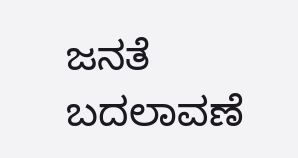ಜನತೆ ಬದಲಾವಣೆ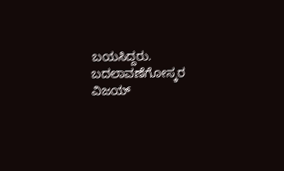ಬಯಸಿದ್ದರು. ಬದಲಾವಣೆಗೋಸ್ಕರ ವಿಜಯ್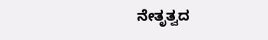ನೇತೃತ್ವದ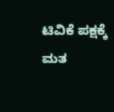ಟಿವಿಕೆ ಪಕ್ಷಕ್ಕೆ ಮತ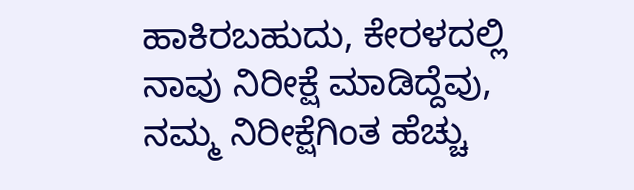ಹಾಕಿರಬಹುದು, ಕೇರಳದಲ್ಲಿ ನಾವು ನಿರೀಕ್ಷೆ ಮಾಡಿದ್ದೆವು, ನಮ್ಮ ನಿರೀಕ್ಷೆಗಿಂತ ಹೆಚ್ಚು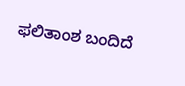ಫಲಿತಾಂಶ ಬಂದಿದೆ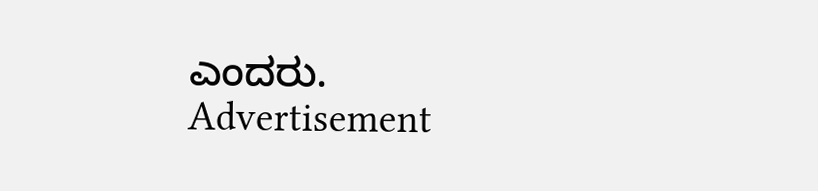ಎಂದರು.
Advertisement